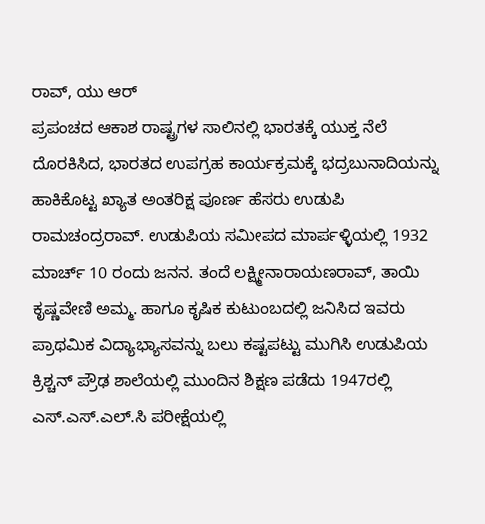ರಾವ್, ಯು ಆರ್
ಪ್ರಪಂಚದ ಆಕಾಶ ರಾಷ್ಟ್ರಗಳ ಸಾಲಿನಲ್ಲಿ ಭಾರತಕ್ಕೆ ಯುಕ್ತ ನೆಲೆ ದೊರಕಿಸಿದ, ಭಾರತದ ಉಪಗ್ರಹ ಕಾರ್ಯಕ್ರಮಕ್ಕೆ ಭದ್ರಬುನಾದಿಯನ್ನು ಹಾಕಿಕೊಟ್ಟ ಖ್ಯಾತ ಅಂತರಿಕ್ಷ ಪೂರ್ಣ ಹೆಸರು ಉಡುಪಿ ರಾಮಚಂದ್ರರಾವ್. ಉಡುಪಿಯ ಸಮೀಪದ ಮಾರ್ಪಳ್ಳಿಯಲ್ಲಿ 1932 ಮಾರ್ಚ್ 10 ರಂದು ಜನನ. ತಂದೆ ಲಕ್ಷ್ಮೀನಾರಾಯಣರಾವ್, ತಾಯಿ ಕೃಷ್ಣವೇಣಿ ಅಮ್ಮ. ಹಾಗೂ ಕೃಷಿಕ ಕುಟುಂಬದಲ್ಲಿ ಜನಿಸಿದ ಇವರು ಪ್ರಾಥಮಿಕ ವಿದ್ಯಾಭ್ಯಾಸವನ್ನು ಬಲು ಕಷ್ಟಪಟ್ಟು ಮುಗಿಸಿ ಉಡುಪಿಯ ಕ್ರಿಶ್ಚನ್ ಪ್ರೌಢ ಶಾಲೆಯಲ್ಲಿ ಮುಂದಿನ ಶಿಕ್ಷಣ ಪಡೆದು 1947ರಲ್ಲಿ ಎಸ್.ಎಸ್.ಎಲ್.ಸಿ ಪರೀಕ್ಷೆಯಲ್ಲಿ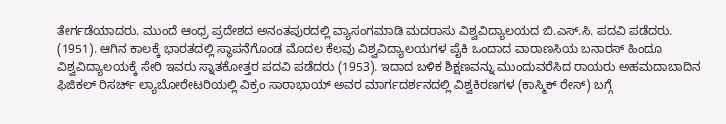ತೇರ್ಗಡೆಯಾದರು. ಮುಂದೆ ಆಂಧ್ರ ಪ್ರದೇಶದ ಅನಂತಪುರದಲ್ಲಿ ವ್ಯಾಸಂಗಮಾಡಿ ಮದರಾಸು ವಿಶ್ವವಿದ್ಯಾಲಯದ ಬಿ.ಎಸ್.ಸಿ. ಪದವಿ ಪಡೆದರು. (1951). ಆಗಿನ ಕಾಲಕ್ಕೆ ಭಾರತದಲ್ಲಿ ಸ್ಥಾಪನೆಗೊಂಡ ಮೊದಲ ಕೆಲವು ವಿಶ್ವವಿದ್ಯಾಲಯಗಳ ಪೈಕಿ ಒಂದಾದ ವಾರಾಣಸಿಯ ಬನಾರಸ್ ಹಿಂದೂ ವಿಶ್ವವಿದ್ಯಾಲಯಕ್ಕೆ ಸೇರಿ ಇವರು ಸ್ನಾತಕೋತ್ತರ ಪದವಿ ಪಡೆದರು (1953). ಇದಾದ ಬಳಿಕ ಶಿಕ್ಷಣವನ್ನು ಮುಂದುವರೆಸಿದ ರಾಯರು ಅಹಮದಾಬಾದಿನ ಫಿಜಿಕಲ್ ರಿಸರ್ಚ್ ಲ್ಯಾಬೋರೇಟರಿಯಲ್ಲಿ ವಿಕ್ರಂ ಸಾರಾಭಾಯ್ ಅವರ ಮಾರ್ಗದರ್ಶನದಲ್ಲಿ ವಿಶ್ವಕಿರಣಗಳ (ಕಾಸ್ಮಿಕ್ ರೇಸ್) ಬಗ್ಗೆ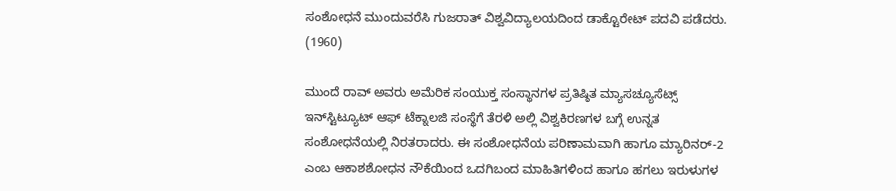ಸಂಶೋಧನೆ ಮುಂದುವರೆಸಿ ಗುಜರಾತ್ ವಿಶ್ವವಿದ್ಯಾಲಯದಿಂದ ಡಾಕ್ಟೊರೇಟ್ ಪದವಿ ಪಡೆದರು. (1960)

ಮುಂದೆ ರಾವ್ ಅವರು ಅಮೆರಿಕ ಸಂಯುಕ್ತ ಸಂಸ್ಥಾನಗಳ ಪ್ರತಿಷ್ಠಿತ ಮ್ಯಾಸಚ್ಯೂಸೆಟ್ಸ್ ಇನ್‍ಸ್ಟಿಟ್ಯೂಟ್ ಆಫ್ ಟೆಕ್ನಾಲಜಿ ಸಂಸ್ಥೆಗೆ ತೆರಳಿ ಅಲ್ಲಿ ವಿಶ್ವಕಿರಣಗಳ ಬಗ್ಗೆ ಉನ್ನತ ಸಂಶೋಧನೆಯಲ್ಲಿ ನಿರತರಾದರು. ಈ ಸಂಶೋಧನೆಯ ಪರಿಣಾಮವಾಗಿ ಹಾಗೂ ಮ್ಯಾರಿನರ್-2 ಎಂಬ ಆಕಾಶಶೋಧನ ನೌಕೆಯಿಂದ ಒದಗಿಬಂದ ಮಾಹಿತಿಗಳಿಂದ ಹಾಗೂ ಹಗಲು ಇರುಳುಗಳ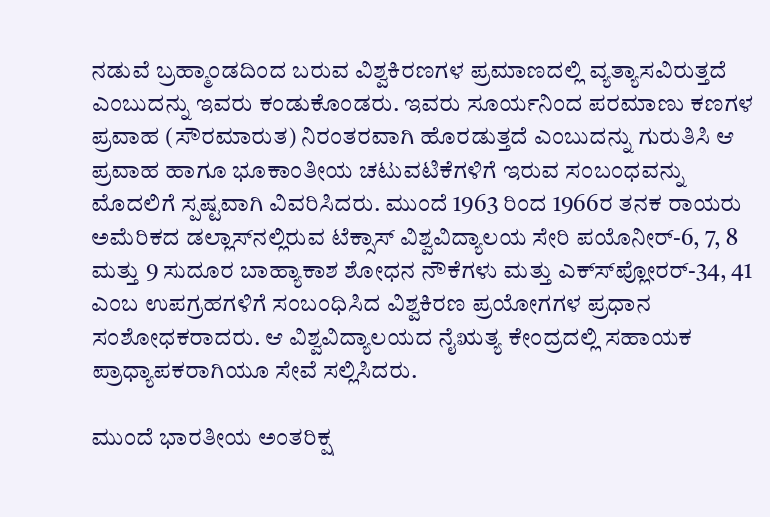ನಡುವೆ ಬ್ರಹ್ಮಾಂಡದಿಂದ ಬರುವ ವಿಶ್ವಕಿರಣಗಳ ಪ್ರಮಾಣದಲ್ಲಿ ವ್ಯತ್ಯಾಸವಿರುತ್ತದೆ ಎಂಬುದನ್ನು ಇವರು ಕಂಡುಕೊಂಡರು. ಇವರು ಸೂರ್ಯನಿಂದ ಪರಮಾಣು ಕಣಗಳ ಪ್ರವಾಹ (ಸೌರಮಾರುತ) ನಿರಂತರವಾಗಿ ಹೊರಡುತ್ತದೆ ಎಂಬುದನ್ನು ಗುರುತಿಸಿ ಆ ಪ್ರವಾಹ ಹಾಗೂ ಭೂಕಾಂತೀಯ ಚಟುವಟಿಕೆಗಳಿಗೆ ಇರುವ ಸಂಬಂಧವನ್ನು ಮೊದಲಿಗೆ ಸ್ಪಷ್ಟವಾಗಿ ವಿವರಿಸಿದರು. ಮುಂದೆ 1963 ರಿಂದ 1966ರ ತನಕ ರಾಯರು ಅಮೆರಿಕದ ಡಲ್ಲಾಸ್‍ನಲ್ಲಿರುವ ಟೆಕ್ಸಾಸ್ ವಿಶ್ವವಿದ್ಯಾಲಯ ಸೇರಿ ಪಯೊನೀರ್-6, 7, 8 ಮತ್ತು 9 ಸುದೂರ ಬಾಹ್ಯಾಕಾಶ ಶೋಧನ ನೌಕೆಗಳು ಮತ್ತು ಎಕ್ಸ್‍ಪ್ಲೋರರ್-34, 41 ಎಂಬ ಉಪಗ್ರಹಗಳಿಗೆ ಸಂಬಂಧಿಸಿದ ವಿಶ್ವಕಿರಣ ಪ್ರಯೋಗಗಳ ಪ್ರಧಾನ ಸಂಶೋಧಕರಾದರು. ಆ ವಿಶ್ವವಿದ್ಯಾಲಯದ ನೈಋತ್ಯ ಕೇಂದ್ರದಲ್ಲಿ ಸಹಾಯಕ ಪ್ರಾಧ್ಯಾಪಕರಾಗಿಯೂ ಸೇವೆ ಸಲ್ಲಿಸಿದರು.

ಮುಂದೆ ಭಾರತೀಯ ಅಂತರಿಕ್ಷ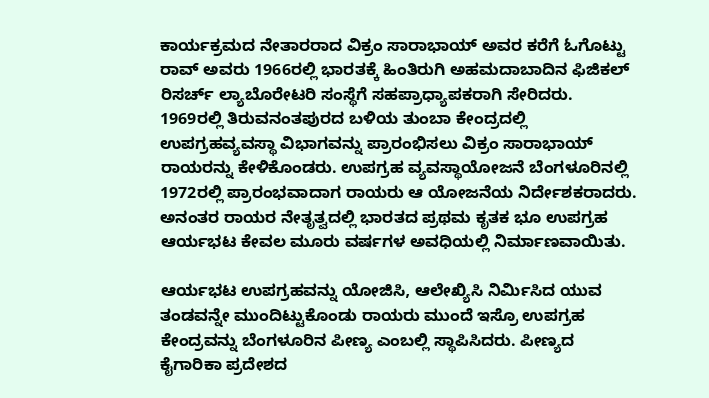ಕಾರ್ಯಕ್ರಮದ ನೇತಾರರಾದ ವಿಕ್ರಂ ಸಾರಾಭಾಯ್ ಅವರ ಕರೆಗೆ ಓಗೊಟ್ಟು ರಾವ್ ಅವರು 1966ರಲ್ಲಿ ಭಾರತಕ್ಕೆ ಹಿಂತಿರುಗಿ ಅಹಮದಾಬಾದಿನ ಫಿಜಿಕಲ್ ರಿಸರ್ಚ್ ಲ್ಯಾಬೊರೇಟರಿ ಸಂಸ್ಥೆಗೆ ಸಹಪ್ರಾಧ್ಯಾಪಕರಾಗಿ ಸೇರಿದರು. 1969ರಲ್ಲಿ ತಿರುವನಂತಪುರದ ಬಳಿಯ ತುಂಬಾ ಕೇಂದ್ರದಲ್ಲಿ ಉಪಗ್ರಹವ್ಯವಸ್ಥಾ ವಿಭಾಗವನ್ನು ಪ್ರಾರಂಭಿಸಲು ವಿಕ್ರಂ ಸಾರಾಭಾಯ್ ರಾಯರನ್ನು ಕೇಳಿಕೊಂಡರು. ಉಪಗ್ರಹ ವ್ಯವಸ್ಥಾಯೋಜನೆ ಬೆಂಗಳೂರಿನಲ್ಲಿ 1972ರಲ್ಲಿ ಪ್ರಾರಂಭವಾದಾಗ ರಾಯರು ಆ ಯೋಜನೆಯ ನಿರ್ದೇಶಕರಾದರು. ಅನಂತರ ರಾಯರ ನೇತೃತ್ವದಲ್ಲಿ ಭಾರತದ ಪ್ರಥಮ ಕೃತಕ ಭೂ ಉಪಗ್ರಹ ಆರ್ಯಭಟ ಕೇವಲ ಮೂರು ವರ್ಷಗಳ ಅವಧಿಯಲ್ಲಿ ನಿರ್ಮಾಣವಾಯಿತು.

ಆರ್ಯಭಟ ಉಪಗ್ರಹವನ್ನು ಯೋಜಿಸಿ, ಆಲೇಖ್ಯಿಸಿ ನಿರ್ಮಿಸಿದ ಯುವ ತಂಡವನ್ನೇ ಮುಂದಿಟ್ಟುಕೊಂಡು ರಾಯರು ಮುಂದೆ ಇಸ್ರೊ ಉಪಗ್ರಹ ಕೇಂದ್ರವನ್ನು ಬೆಂಗಳೂರಿನ ಪೀಣ್ಯ ಎಂಬಲ್ಲಿ ಸ್ಥಾಪಿಸಿದರು. ಪೀಣ್ಯದ ಕೈಗಾರಿಕಾ ಪ್ರದೇಶದ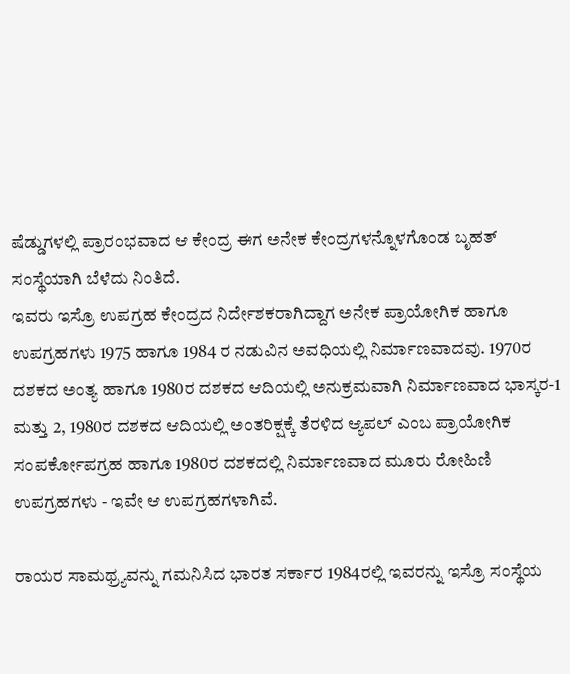ಷೆಡ್ಡುಗಳಲ್ಲಿ ಪ್ರಾರಂಭವಾದ ಆ ಕೇಂದ್ರ ಈಗ ಅನೇಕ ಕೇಂದ್ರಗಳನ್ನೊಳಗೊಂಡ ಬೃಹತ್ ಸಂಸ್ಥೆಯಾಗಿ ಬೆಳೆದು ನಿಂತಿದೆ.
ಇವರು ಇಸ್ರೊ ಉಪಗ್ರಹ ಕೇಂದ್ರದ ನಿರ್ದೇಶಕರಾಗಿದ್ದಾಗ ಅನೇಕ ಪ್ರಾಯೋಗಿಕ ಹಾಗೂ ಉಪಗ್ರಹಗಳು 1975 ಹಾಗೂ 1984 ರ ನಡುವಿನ ಅವಧಿಯಲ್ಲಿ ನಿರ್ಮಾಣವಾದವು. 1970ರ ದಶಕದ ಅಂತ್ಯ ಹಾಗೂ 1980ರ ದಶಕದ ಆದಿಯಲ್ಲಿ ಅನುಕ್ರಮವಾಗಿ ನಿರ್ಮಾಣವಾದ ಭಾಸ್ಕರ-1 ಮತ್ತು 2, 1980ರ ದಶಕದ ಆದಿಯಲ್ಲಿ ಅಂತರಿಕ್ಷಕ್ಕೆ ತೆರಳಿದ ಆ್ಯಪಲ್ ಎಂಬ ಪ್ರಾಯೋಗಿಕ ಸಂಪರ್ಕೋಪಗ್ರಹ ಹಾಗೂ 1980ರ ದಶಕದಲ್ಲಿ ನಿರ್ಮಾಣವಾದ ಮೂರು ರೋಹಿಣಿ ಉಪಗ್ರಹಗಳು - ಇವೇ ಆ ಉಪಗ್ರಹಗಳಾಗಿವೆ.

ರಾಯರ ಸಾಮಥ್ರ್ಯವನ್ನು ಗಮನಿಸಿದ ಭಾರತ ಸರ್ಕಾರ 1984ರಲ್ಲಿ ಇವರನ್ನು ಇಸ್ರೊ ಸಂಸ್ಥೆಯ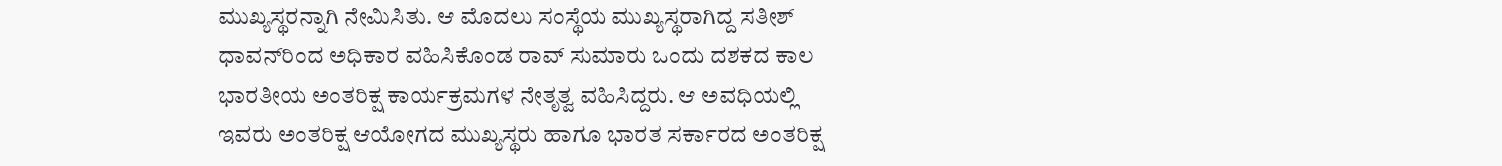ಮುಖ್ಯಸ್ಥರನ್ನಾಗಿ ನೇಮಿಸಿತು. ಆ ಮೊದಲು ಸಂಸ್ಥೆಯ ಮುಖ್ಯಸ್ಥರಾಗಿದ್ದ ಸತೀಶ್ ಧಾವನ್‍ರಿಂದ ಅಧಿಕಾರ ವಹಿಸಿಕೊಂಡ ರಾವ್ ಸುಮಾರು ಒಂದು ದಶಕದ ಕಾಲ ಭಾರತೀಯ ಅಂತರಿಕ್ಷ ಕಾರ್ಯಕ್ರಮಗಳ ನೇತೃತ್ವ ವಹಿಸಿದ್ದರು. ಆ ಅವಧಿಯಲ್ಲಿ ಇವರು ಅಂತರಿಕ್ಷ ಆಯೋಗದ ಮುಖ್ಯಸ್ಥರು ಹಾಗೂ ಭಾರತ ಸರ್ಕಾರದ ಅಂತರಿಕ್ಷ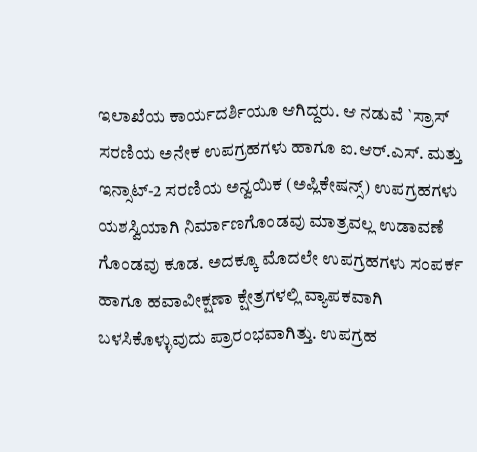ಇಲಾಖೆಯ ಕಾರ್ಯದರ್ಶಿಯೂ ಆಗಿದ್ದರು. ಆ ನಡುವೆ `ಸ್ರಾಸ್ ಸರಣಿಯ ಅನೇಕ ಉಪಗ್ರಹಗಳು ಹಾಗೂ ಐ.ಆರ್.ಎಸ್. ಮತ್ತು ಇನ್ಸಾಟ್-2 ಸರಣಿಯ ಅನ್ವಯಿಕ (ಅಪ್ಲಿಕೇಷನ್ಸ್) ಉಪಗ್ರಹಗಳು ಯಶಸ್ವಿಯಾಗಿ ನಿರ್ಮಾಣಗೊಂಡವು ಮಾತ್ರವಲ್ಲ ಉಡಾವಣೆ ಗೊಂಡವು ಕೂಡ. ಅದಕ್ಕೂ ಮೊದಲೇ ಉಪಗ್ರಹಗಳು ಸಂಪರ್ಕ ಹಾಗೂ ಹವಾವೀಕ್ಷಣಾ ಕ್ಷೇತ್ರಗಳಲ್ಲಿ ವ್ಯಾಪಕವಾಗಿ ಬಳಸಿಕೊಳ್ಳುವುದು ಪ್ರಾರಂಭವಾಗಿತ್ತು. ಉಪಗ್ರಹ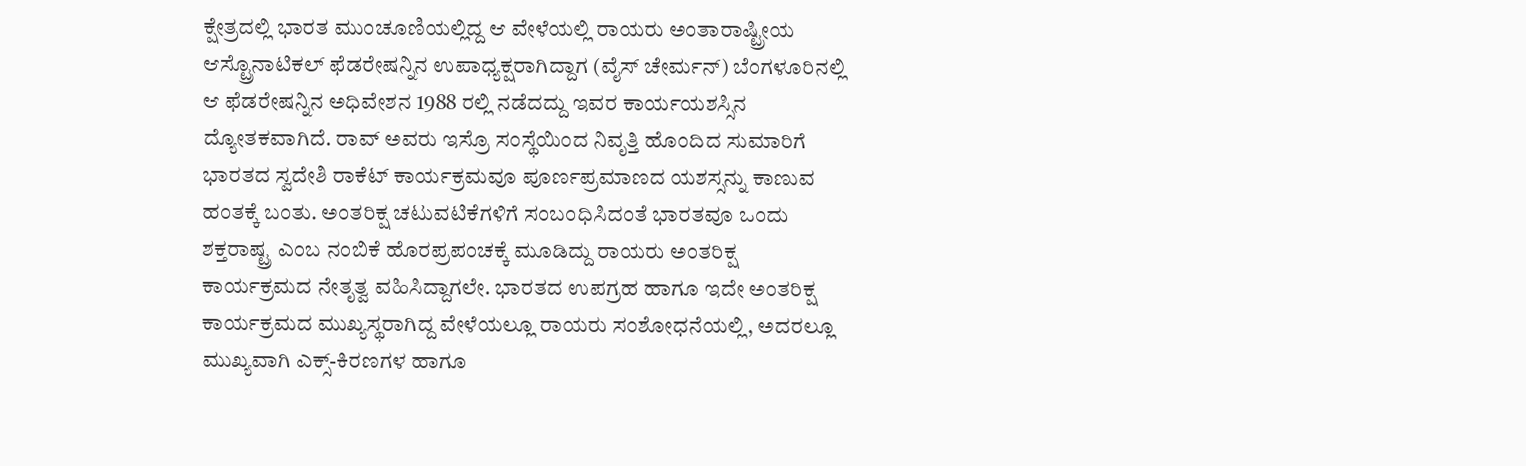ಕ್ಷೇತ್ರದಲ್ಲಿ ಭಾರತ ಮುಂಚೂಣಿಯಲ್ಲಿದ್ದ ಆ ವೇಳೆಯಲ್ಲಿ ರಾಯರು ಅಂತಾರಾಷ್ಟ್ರೀಯ ಆಸ್ಟ್ರೊನಾಟಿಕಲ್ ಫೆಡರೇಷನ್ನಿನ ಉಪಾಧ್ಯಕ್ಷರಾಗಿದ್ದಾಗ (ವೈಸ್ ಚೇರ್ಮನ್) ಬೆಂಗಳೂರಿನಲ್ಲಿ ಆ ಫೆಡರೇಷನ್ನಿನ ಅಧಿವೇಶನ 1988 ರಲ್ಲಿ ನಡೆದದ್ದು ಇವರ ಕಾರ್ಯಯಶಸ್ಸಿನ ದ್ಯೋತಕವಾಗಿದೆ. ರಾವ್ ಅವರು ಇಸ್ರೊ ಸಂಸ್ಥೆಯಿಂದ ನಿವೃತ್ತಿ ಹೊಂದಿದ ಸುಮಾರಿಗೆ ಭಾರತದ ಸ್ವದೇಶಿ ರಾಕೆಟ್ ಕಾರ್ಯಕ್ರಮವೂ ಪೂರ್ಣಪ್ರಮಾಣದ ಯಶಸ್ಸನ್ನು ಕಾಣುವ ಹಂತಕ್ಕೆ ಬಂತು. ಅಂತರಿಕ್ಷ ಚಟುವಟಿಕೆಗಳಿಗೆ ಸಂಬಂಧಿಸಿದಂತೆ ಭಾರತವೂ ಒಂದು ಶಕ್ತರಾಷ್ಟ್ರ ಎಂಬ ನಂಬಿಕೆ ಹೊರಪ್ರಪಂಚಕ್ಕೆ ಮೂಡಿದ್ದು ರಾಯರು ಅಂತರಿಕ್ಷ ಕಾರ್ಯಕ್ರಮದ ನೇತೃತ್ವ ವಹಿಸಿದ್ದಾಗಲೇ. ಭಾರತದ ಉಪಗ್ರಹ ಹಾಗೂ ಇದೇ ಅಂತರಿಕ್ಷ ಕಾರ್ಯಕ್ರಮದ ಮುಖ್ಯಸ್ಥರಾಗಿದ್ದ ವೇಳೆಯಲ್ಲೂ ರಾಯರು ಸಂಶೋಧನೆಯಲ್ಲಿ, ಅದರಲ್ಲೂ ಮುಖ್ಯವಾಗಿ ಎಕ್ಸ್-ಕಿರಣಗಳ ಹಾಗೂ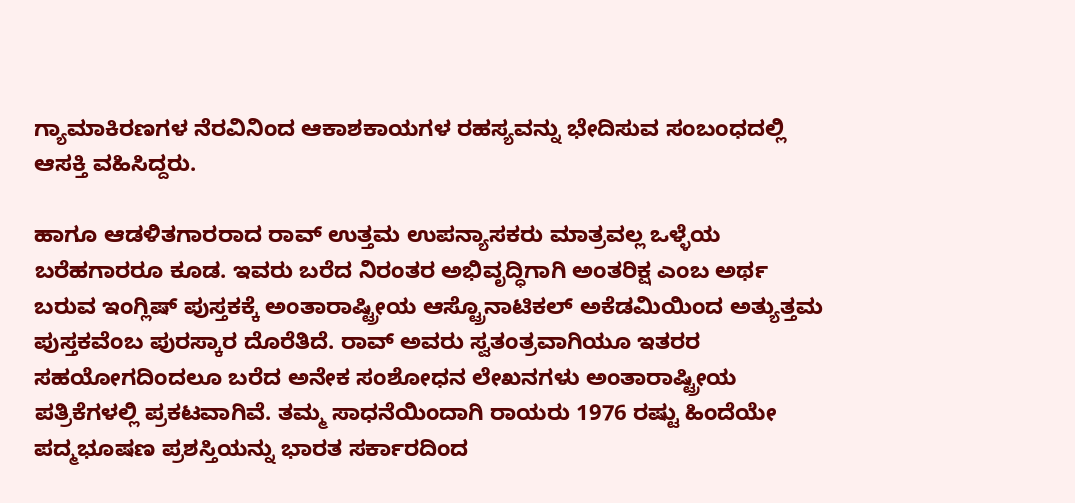ಗ್ಯಾಮಾಕಿರಣಗಳ ನೆರವಿನಿಂದ ಆಕಾಶಕಾಯಗಳ ರಹಸ್ಯವನ್ನು ಭೇದಿಸುವ ಸಂಬಂಧದಲ್ಲಿ ಆಸಕ್ತಿ ವಹಿಸಿದ್ದರು.

ಹಾಗೂ ಆಡಳಿತಗಾರರಾದ ರಾವ್ ಉತ್ತಮ ಉಪನ್ಯಾಸಕರು ಮಾತ್ರವಲ್ಲ ಒಳ್ಳೆಯ ಬರೆಹಗಾರರೂ ಕೂಡ. ಇವರು ಬರೆದ ನಿರಂತರ ಅಭಿವೃದ್ಧಿಗಾಗಿ ಅಂತರಿಕ್ಷ ಎಂಬ ಅರ್ಥ ಬರುವ ಇಂಗ್ಲಿಷ್ ಪುಸ್ತಕಕ್ಕೆ ಅಂತಾರಾಷ್ಟ್ರೀಯ ಆಸ್ಟ್ರೊನಾಟಿಕಲ್ ಅಕೆಡಮಿಯಿಂದ ಅತ್ಯುತ್ತಮ ಪುಸ್ತಕವೆಂಬ ಪುರಸ್ಕಾರ ದೊರೆತಿದೆ. ರಾವ್ ಅವರು ಸ್ವತಂತ್ರವಾಗಿಯೂ ಇತರರ ಸಹಯೋಗದಿಂದಲೂ ಬರೆದ ಅನೇಕ ಸಂಶೋಧನ ಲೇಖನಗಳು ಅಂತಾರಾಷ್ಟ್ರೀಯ ಪತ್ರಿಕೆಗಳಲ್ಲಿ ಪ್ರಕಟವಾಗಿವೆ. ತಮ್ಮ ಸಾಧನೆಯಿಂದಾಗಿ ರಾಯರು 1976 ರಷ್ಟು ಹಿಂದೆಯೇ ಪದ್ಮಭೂಷಣ ಪ್ರಶಸ್ತಿಯನ್ನು ಭಾರತ ಸರ್ಕಾರದಿಂದ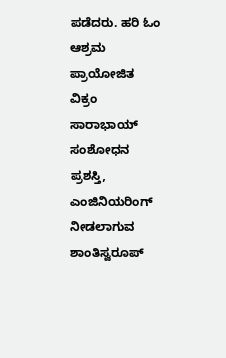ಪಡೆದರು. ಹರಿ ಓಂ ಆಶ್ರಮ ಪ್ರಾಯೋಜಿತ ವಿಕ್ರಂ ಸಾರಾಭಾಯ್ ಸಂಶೋಧನ ಪ್ರಶಸ್ತಿ, ಎಂಜಿನಿಯರಿಂಗ್ ನೀಡಲಾಗುವ ಶಾಂತಿಸ್ವರೂಪ್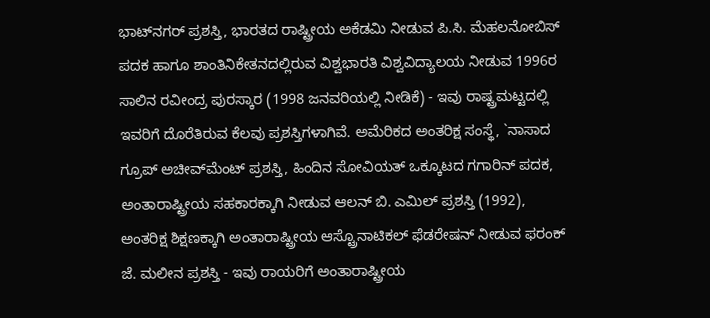ಭಾಟ್‍ನಗರ್ ಪ್ರಶಸ್ತಿ, ಭಾರತದ ರಾಷ್ಟ್ರೀಯ ಅಕೆಡಮಿ ನೀಡುವ ಪಿ.ಸಿ. ಮೆಹಲನೋಬಿಸ್ ಪದಕ ಹಾಗೂ ಶಾಂತಿನಿಕೇತನದಲ್ಲಿರುವ ವಿಶ್ವಭಾರತಿ ವಿಶ್ವವಿದ್ಯಾಲಯ ನೀಡುವ 1996ರ ಸಾಲಿನ ರವೀಂದ್ರ ಪುರಸ್ಕಾರ (1998 ಜನವರಿಯಲ್ಲಿ ನೀಡಿಕೆ) - ಇವು ರಾಷ್ಟ್ರಮಟ್ಟದಲ್ಲಿ ಇವರಿಗೆ ದೊರೆತಿರುವ ಕೆಲವು ಪ್ರಶಸ್ತಿಗಳಾಗಿವೆ. ಅಮೆರಿಕದ ಅಂತರಿಕ್ಷ ಸಂಸ್ಥೆ, `ನಾಸಾದ ಗ್ರೂಪ್ ಅಚೀವ್‍ಮೆಂಟ್ ಪ್ರಶಸ್ತಿ, ಹಿಂದಿನ ಸೋವಿಯತ್ ಒಕ್ಕೂಟದ ಗಗಾರಿನ್ ಪದಕ, ಅಂತಾರಾಷ್ಟ್ರೀಯ ಸಹಕಾರಕ್ಕಾಗಿ ನೀಡುವ ಆಲನ್ ಬಿ. ಎಮಿಲ್ ಪ್ರಶಸ್ತಿ (1992), ಅಂತರಿಕ್ಷ ಶಿಕ್ಷಣಕ್ಕಾಗಿ ಅಂತಾರಾಷ್ಟ್ರೀಯ ಆಸ್ಟ್ರೊನಾಟಿಕಲ್ ಫೆಡರೇಷನ್ ನೀಡುವ ಫರಂಕ್ ಜೆ. ಮಲೀನ ಪ್ರಶಸ್ತಿ - ಇವು ರಾಯರಿಗೆ ಅಂತಾರಾಷ್ಟ್ರೀಯ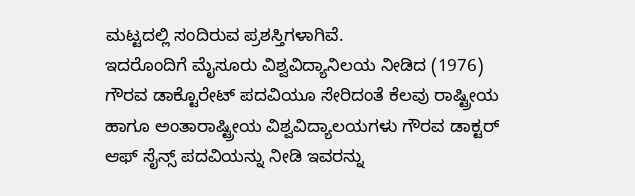ಮಟ್ಟದಲ್ಲಿ ಸಂದಿರುವ ಪ್ರಶಸ್ತಿಗಳಾಗಿವೆ.
ಇದರೊಂದಿಗೆ ಮೈಸೂರು ವಿಶ್ವವಿದ್ಯಾನಿಲಯ ನೀಡಿದ (1976) ಗೌರವ ಡಾಕ್ಟೊರೇಟ್ ಪದವಿಯೂ ಸೇರಿದಂತೆ ಕೆಲವು ರಾಷ್ಟ್ರೀಯ ಹಾಗೂ ಅಂತಾರಾಷ್ಟ್ರೀಯ ವಿಶ್ವವಿದ್ಯಾಲಯಗಳು ಗೌರವ ಡಾಕ್ಟರ್ ಆಫ್ ಸೈನ್ಸ್ ಪದವಿಯನ್ನು ನೀಡಿ ಇವರನ್ನು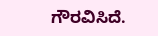ಗೌರವಿಸಿದೆ.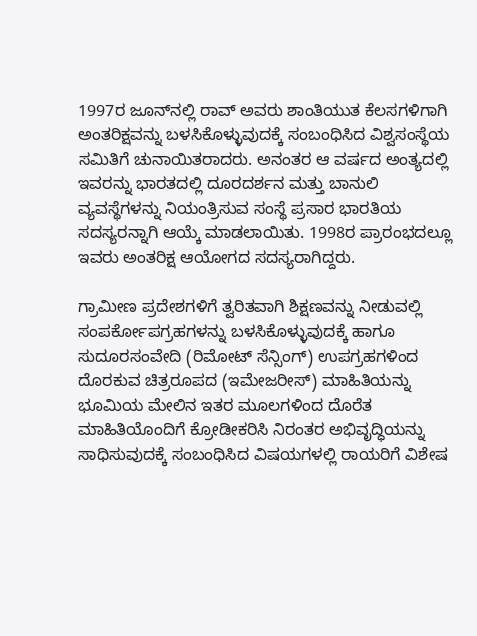1997ರ ಜೂನ್‍ನಲ್ಲಿ ರಾವ್ ಅವರು ಶಾಂತಿಯುತ ಕೆಲಸಗಳಿಗಾಗಿ ಅಂತರಿಕ್ಷವನ್ನು ಬಳಸಿಕೊಳ್ಳುವುದಕ್ಕೆ ಸಂಬಂಧಿಸಿದ ವಿಶ್ವಸಂಸ್ಥೆಯ ಸಮಿತಿಗೆ ಚುನಾಯಿತರಾದರು. ಅನಂತರ ಆ ವರ್ಷದ ಅಂತ್ಯದಲ್ಲಿ ಇವರನ್ನು ಭಾರತದಲ್ಲಿ ದೂರದರ್ಶನ ಮತ್ತು ಬಾನುಲಿ ವ್ಯವಸ್ಥೆಗಳನ್ನು ನಿಯಂತ್ರಿಸುವ ಸಂಸ್ಥೆ ಪ್ರಸಾರ ಭಾರತಿಯ ಸದಸ್ಯರನ್ನಾಗಿ ಆಯ್ಕೆ ಮಾಡಲಾಯಿತು. 1998ರ ಪ್ರಾರಂಭದಲ್ಲೂ ಇವರು ಅಂತರಿಕ್ಷ ಆಯೋಗದ ಸದಸ್ಯರಾಗಿದ್ದರು.

ಗ್ರಾಮೀಣ ಪ್ರದೇಶಗಳಿಗೆ ತ್ವರಿತವಾಗಿ ಶಿಕ್ಷಣವನ್ನು ನೀಡುವಲ್ಲಿ ಸಂಪರ್ಕೋಪಗ್ರಹಗಳನ್ನು ಬಳಸಿಕೊಳ್ಳುವುದಕ್ಕೆ ಹಾಗೂ ಸುದೂರಸಂವೇದಿ (ರಿಮೋಟ್ ಸೆನ್ಸಿಂಗ್) ಉಪಗ್ರಹಗಳಿಂದ ದೊರಕುವ ಚಿತ್ರರೂಪದ (ಇಮೇಜರೀಸ್) ಮಾಹಿತಿಯನ್ನು ಭೂಮಿಯ ಮೇಲಿನ ಇತರ ಮೂಲಗಳಿಂದ ದೊರೆತ ಮಾಹಿತಿಯೊಂದಿಗೆ ಕ್ರೋಡೀಕರಿಸಿ ನಿರಂತರ ಅಭಿವೃದ್ಧಿಯನ್ನು ಸಾಧಿಸುವುದಕ್ಕೆ ಸಂಬಂಧಿಸಿದ ವಿಷಯಗಳಲ್ಲಿ ರಾಯರಿಗೆ ವಿಶೇಷ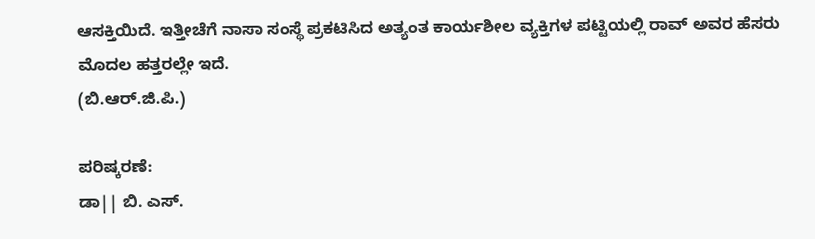ಆಸಕ್ತಿಯಿದೆ. ಇತ್ತೀಚೆಗೆ ನಾಸಾ ಸಂಸ್ಥೆ ಪ್ರಕಟಿಸಿದ ಅತ್ಯಂತ ಕಾರ್ಯಶೀಲ ವ್ಯಕ್ತಿಗಳ ಪಟ್ಟಿಯಲ್ಲಿ ರಾವ್ ಅವರ ಹೆಸರು ಮೊದಲ ಹತ್ತರಲ್ಲೇ ಇದೆ.
(ಬಿ.ಆರ್.ಜಿ.ಪಿ.)

ಪರಿಷ್ಕರಣೆ:
ಡಾ|| ಬಿ. ಎಸ್.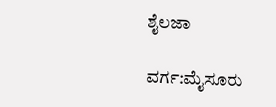ಶೈಲಜಾ

ವರ್ಗ:ಮೈಸೂರು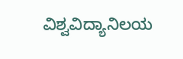ವಿಶ್ವವಿದ್ಯಾನಿಲಯ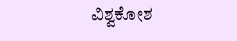ವಿಶ್ವಕೋಶ